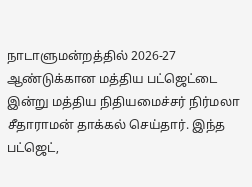நாடாளுமன்றத்தில் 2026-27 ஆண்டுக்கான மத்திய பட்ஜெட்டை இன்று மத்திய நிதியமைச்சர் நிர்மலா சீதாராமன் தாக்கல் செய்தார். இந்த பட்ஜெட்,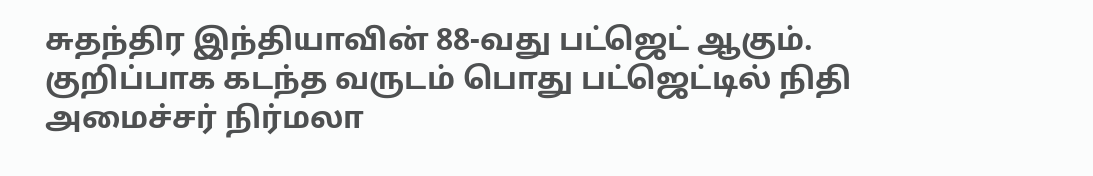சுதந்திர இந்தியாவின் 88-வது பட்ஜெட் ஆகும்.
குறிப்பாக கடந்த வருடம் பொது பட்ஜெட்டில் நிதி அமைச்சர் நிர்மலா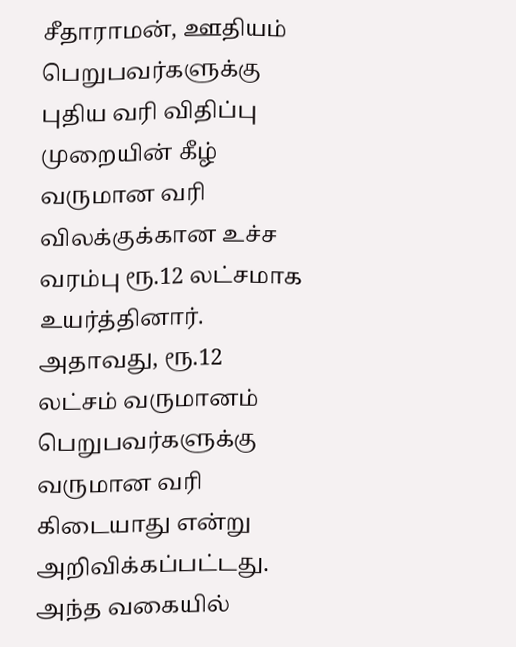சீதாராமன், ஊதியம் பெறுபவர்களுக்கு புதிய வரி விதிப்பு முறையின் கீழ் வருமான வரி விலக்குக்கான உச்ச வரம்பு ரூ.12 லட்சமாக உயர்த்தினார். அதாவது, ரூ.12 லட்சம் வருமானம் பெறுபவர்களுக்கு வருமான வரி கிடையாது என்று அறிவிக்கப்பட்டது.
அந்த வகையில்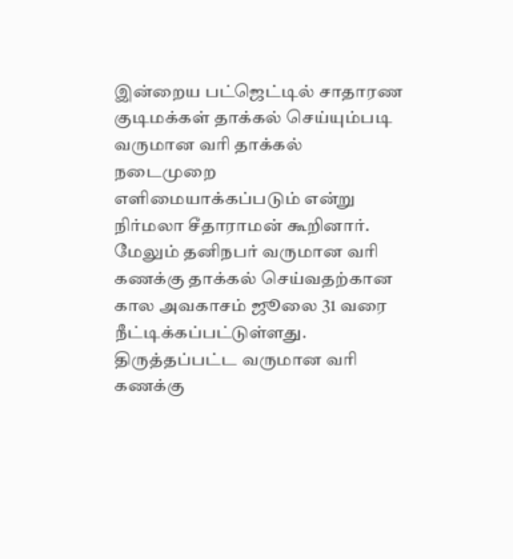இன்றைய பட்ஜெட்டில் சாதாரண குடிமக்கள் தாக்கல் செய்யும்படி வருமான வரி தாக்கல் நடைமுறை எளிமையாக்கப்படும் என்று நிர்மலா சீதாராமன் கூறினார். மேலும் தனிநபர் வருமான வரி கணக்கு தாக்கல் செய்வதற்கான கால அவகாசம் ஜூலை 31 வரை நீட்டிக்கப்பட்டுள்ளது.
திருத்தப்பட்ட வருமான வரி கணக்கு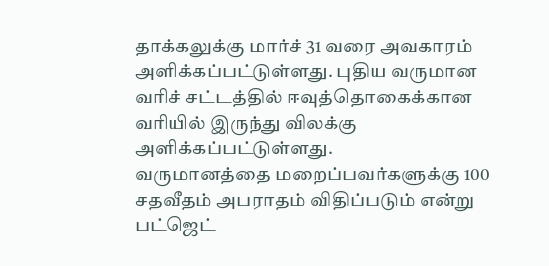தாக்கலுக்கு மார்ச் 31 வரை அவகாரம் அளிக்கப்பட்டுள்ளது. புதிய வருமான வரிச் சட்டத்தில் ஈவுத்தொகைக்கான வரியில் இருந்து விலக்கு அளிக்கப்பட்டுள்ளது.
வருமானத்தை மறைப்பவர்களுக்கு 100 சதவீதம் அபராதம் விதிப்படும் என்று பட்ஜெட்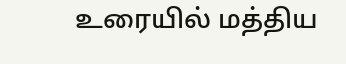உரையில் மத்திய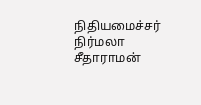நிதியமைச்சர் நிர்மலா சீதாராமன்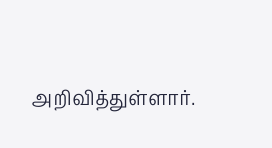அறிவித்துள்ளார்.